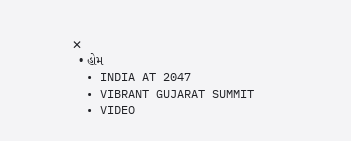✕
  • હોમ
  • INDIA AT 2047
  • VIBRANT GUJARAT SUMMIT
  • VIDEO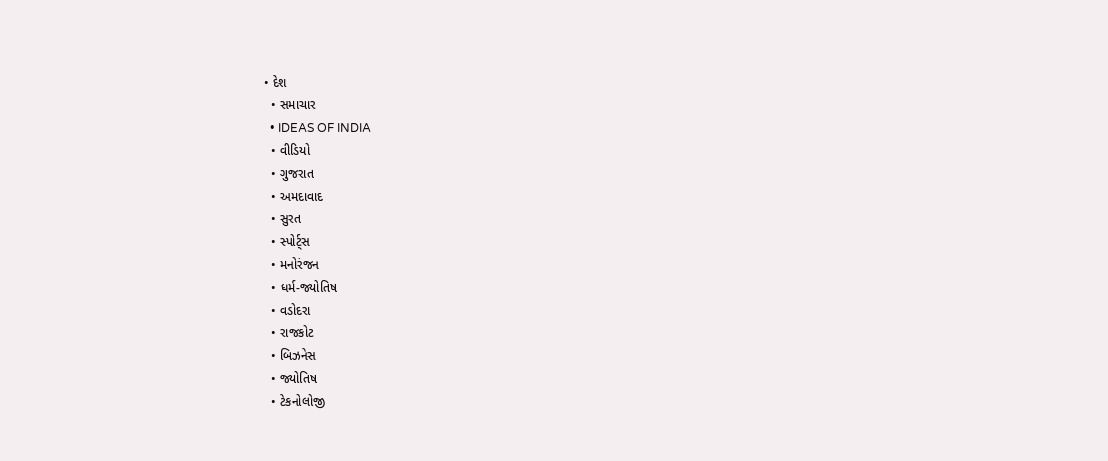• દેશ
  • સમાચાર
  • IDEAS OF INDIA
  • વીડિયો
  • ગુજરાત
  • અમદાવાદ
  • સુરત
  • સ્પોર્ટ્સ
  • મનોરંજન
  • ધર્મ-જ્યોતિષ
  • વડોદરા
  • રાજકોટ
  • બિઝનેસ
  • જ્યોતિષ
  • ટેકનોલોજી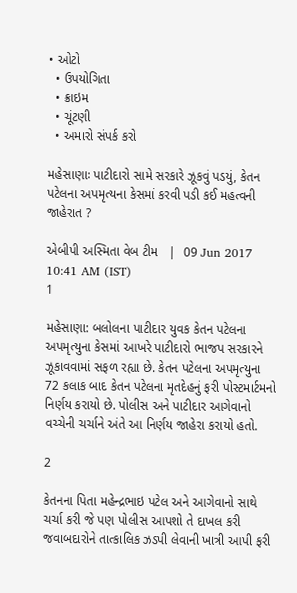• ઓટો
  • ઉપયોગિતા
  • ક્રાઇમ
  • ચૂંટણી
  • અમારો સંપર્ક કરો

મહેસાણાઃ પાટીદારો સામે સરકારે ઝૂકવું પડયું, કેતન પટેલના અપમૃત્યના કેસમાં કરવી પડી કઈ મહત્વની જાહેરાત ?

એબીપી અસ્મિતા વેબ ટીમ   |  09 Jun 2017 10:41 AM (IST)
1

મહેસાણા: બલોલના પાટીદાર યુવક કેતન પટેલના અપમૃત્યુના કેસમાં આખરે પાટીદારો ભાજપ સરકારને ઝૂકાવવામાં સફળ રહ્યા છે. કેતન પટેલના અપમૃત્યુના 72 કલાક બાદ કેતન પટેલના મૃતદેહનું ફરી પોસ્ટમાર્ટમનો નિર્ણય કરાયો છે. પોલીસ અને પાટીદાર આગેવાનો વચ્ચેની ચર્ચાને અંતે આ નિર્ણય જાહેરા કરાયો હતો.

2

કેતનના પિતા મહેન્દ્રભાઇ પટેલ અને આગેવાનો સાથે ચર્ચા કરી જે પણ પોલીસ આપશો તે દાખલ કરી જવાબદારોને તાત્કાલિક ઝડપી લેવાની ખાત્રી આપી ફરી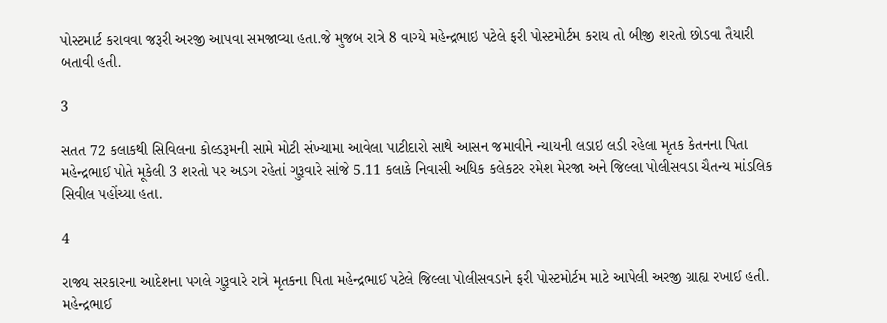પોસ્ટમાર્ટ કરાવવા જરૂરી અરજી આપવા સમજાવ્યા હતા.જે મુજબ રાત્રે 8 વાગ્યે મહેન્દ્રભાઇ પટેલે ફરી પોસ્ટમોર્ટમ કરાય તો બીજી શરતો છોડવા તૈયારી બતાવી હતી.

3

સતત 72 કલાકથી સિવિલના કોલ્ડરૂમની સામે મોટી સંખ્યામા આવેલા પાટીદારો સાથે આસન જમાવીને ન્યાયની લડાઇ લડી રહેલા મૃતક કેતનના પિતા મહેન્દ્રભાઈ પોતે મૂકેલી 3 શરતો પર અડગ રહેતાં ગુરૂવારે સાંજે 5.11 કલાકે નિવાસી અધિક કલેકટર રમેશ મેરજા અને જિલ્લા પોલીસવડા ચૈતન્ય માંડલિક સિવીલ પહોંચ્યા હતા.

4

રાજ્ય સરકારના આદેશના પગલે ગુરૂવારે રાત્રે મૃતકના પિતા મહેન્દ્રભાઈ પટેલે જિલ્લા પોલીસવડાને ફરી પોસ્ટમોર્ટમ માટે આપેલી અરજી ગ્રાહ્ય રખાઈ હતી. મહેન્દ્રભાઈ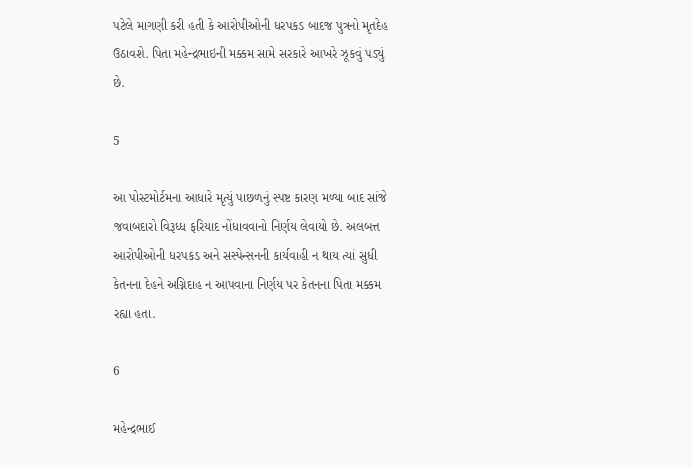પટેલે માગણી કરી હતી કે આરોપીઓની ધરપકડ બાદજ પુત્રનો મૃતદેહ ઉઠાવશે. પિતા મહેન્દ્રભાઇની મક્કમ સામે સરકારે આખરે ઝૂકવું પડ્યું છે.

5

આ પોસ્ટમોર્ટમના આધારે મૃત્યું પાછળનું સ્પષ્ટ કારણ મળ્યા બાદ સાંજે જવાબદારો વિરૂધ્ધ ફરિયાદ નોંધાવવાનો નિર્ણય લેવાયો છે. અલબત્ત આરોપીઓની ધરપકડ અને સસ્પેન્સનની કાર્યવાહી ન થાય ત્યાં સુધી કેતનના દેહને અગ્નિદાહ ન આપવાના નિર્ણય પર કેતનના પિતા મક્કમ રહ્યા હતા.

6

મહેન્દ્રભાઈ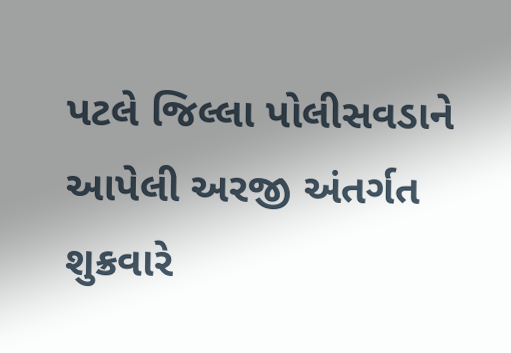પટલે જિલ્લા પોલીસવડાને આપેલી અરજી અંતર્ગત શુક્રવારે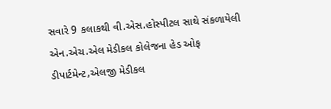સવારે 9 કલાકથી વી.એસ.હોસ્પીટલ સાથે સંકળાયેલી એન.એચ.એલ મેડીકલ કોલેજના હેડ ઓફ ડીપાર્ટમેન્ટ,એલજી મેડીકલ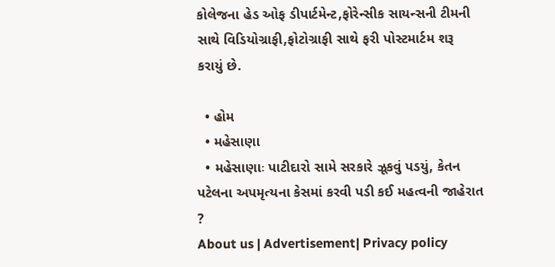કોલેજના હેડ ઓફ ડીપાર્ટમેન્ટ,ફોરેન્સીક સાયન્સની ટીમની સાથે વિડિયોગ્રાફી,ફોટોગ્રાફી સાથે ફરી પોસ્ટમાર્ટમ શરૂ કરાયું છે.

  • હોમ
  • મહેસાણા
  • મહેસાણાઃ પાટીદારો સામે સરકારે ઝૂકવું પડયું, કેતન પટેલના અપમૃત્યના કેસમાં કરવી પડી કઈ મહત્વની જાહેરાત ?
About us | Advertisement| Privacy policy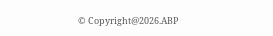© Copyright@2026.ABP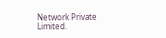Network Private Limited.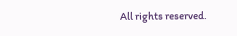All rights reserved.